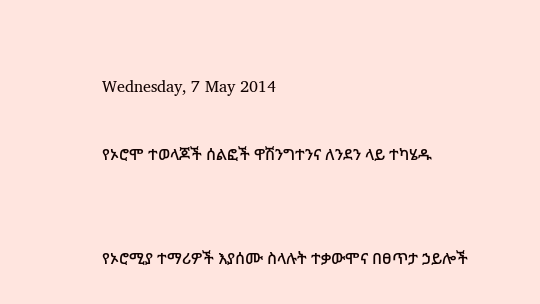Wednesday, 7 May 2014

የኦሮሞ ተወላጆች ሰልፎች ዋሽንግተንና ለንደን ላይ ተካሄዱ


የኦሮሚያ ተማሪዎች እያሰሙ ስላሉት ተቃውሞና በፀጥታ ኃይሎች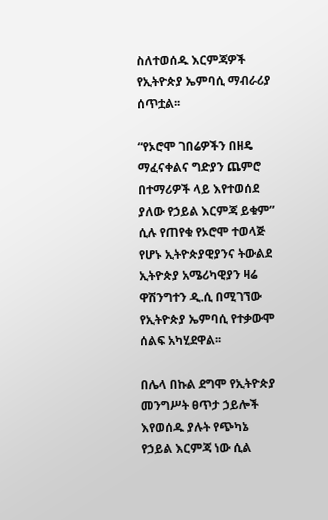ስለተወሰዱ እርምጃዎች የኢትዮጵያ ኤምባሲ ማብራሪያ ሰጥቷል፡፡

“የኦሮሞ ገበሬዎችን በዘዴ ማፈናቀልና ግድያን ጨምሮ በተማሪዎች ላይ እየተወሰደ ያለው የኃይል እርምጃ ይቁም” ሲሉ የጠየቁ የኦሮሞ ተወላጅ የሆኑ ኢትዮጵያዊያንና ትውልደ ኢትዮጵያ አሜሪካዊያን ዛሬ ዋሽንግተን ዲ.ሲ በሚገኘው የኢትዮጵያ ኤምባሲ የተቃውሞ ሰልፍ አካሂደዋል፡፡

በሌላ በኩል ደግሞ የኢትዮጵያ መንግሥት ፀጥታ ኃይሎች እየወሰዱ ያሉት የጭካኔ የኃይል እርምጃ ነው ሲል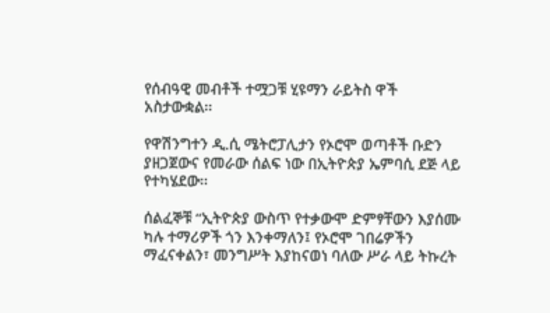የሰብዓዊ መብቶች ተሟጋቹ ሂዩማን ራይትስ ዋች አስታውቋል፡፡

የዋሽንግተን ዲ.ሲ ሜትሮፓሊታን የኦሮሞ ወጣቶች ቡድን ያዘጋጀውና የመራው ሰልፍ ነው በኢትዮጵያ ኤምባሲ ደጅ ላይ የተካሄደው፡፡

ሰልፈኞቹ “ኢትዮጵያ ውስጥ የተቃውሞ ድምፃቸውን እያሰሙ ካሉ ተማሪዎች ጎን እንቀማለን፤ የኦሮሞ ገበሬዎችን ማፈናቀልን፣ መንግሥት እያከናወነ ባለው ሥራ ላይ ትኩረት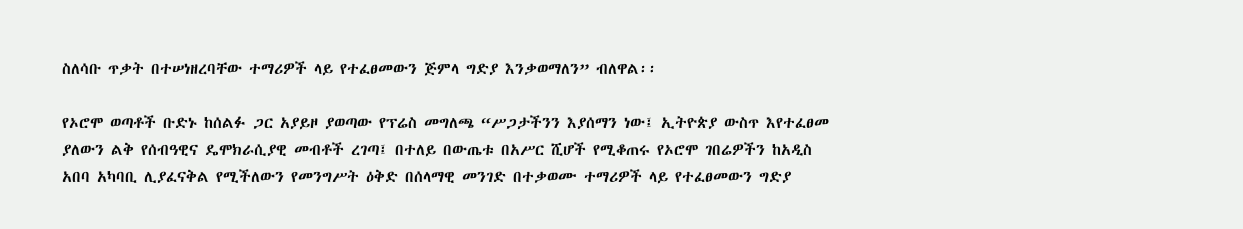ስለሳቡ ጥቃት በተሠነዘረባቸው ተማሪዎች ላይ የተፈፀመውን ጅምላ ግድያ እንቃወማለን” ብለዋል፡፡

የኦሮሞ ወጣቶች ቡድኑ ከሰልፉ ጋር አያይዞ ያወጣው የፕሬስ መግለጫ “ሥጋታችንን እያሰማን ነው፤ ኢትዮጵያ ውስጥ እየተፈፀመ ያለውን ልቅ የሰብዓዊና ዴሞክራሲያዊ መብቶች ረገጣ፤ በተለይ በውጤቱ በአሥር ሺሆች የሚቆጠሩ የኦሮሞ ገበሬዎችን ከአዲስ አበባ አካባቢ ሊያፈናቅል የሚችለውን የመንግሥት ዕቅድ በሰላማዊ መንገድ በተቃወሙ ተማሪዎች ላይ የተፈፀመውን ግድያ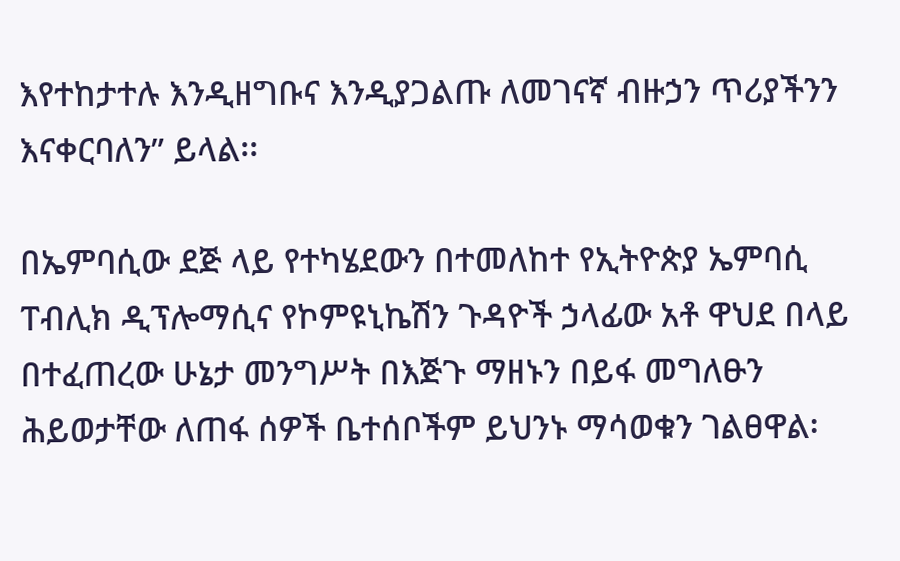እየተከታተሉ እንዲዘግቡና እንዲያጋልጡ ለመገናኛ ብዙኃን ጥሪያችንን እናቀርባለን” ይላል፡፡

በኤምባሲው ደጅ ላይ የተካሄደውን በተመለከተ የኢትዮጵያ ኤምባሲ ፐብሊክ ዲፕሎማሲና የኮምዩኒኬሽን ጉዳዮች ኃላፊው አቶ ዋህደ በላይ በተፈጠረው ሁኔታ መንግሥት በእጅጉ ማዘኑን በይፋ መግለፁን ሕይወታቸው ለጠፋ ሰዎች ቤተሰቦችም ይህንኑ ማሳወቁን ገልፀዋል፡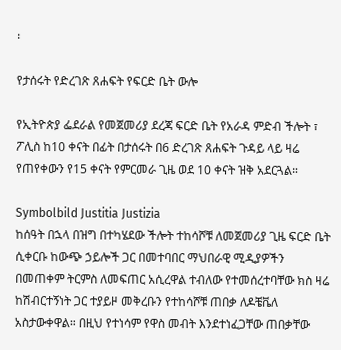፡

የታሰሩት የድረገጽ ጸሐፍት የፍርድ ቤት ውሎ

የኢትዮጵያ ፌደራል የመጀመሪያ ደረጃ ፍርድ ቤት የአራዳ ምድብ ችሎት ፣ ፖሊስ ከ10 ቀናት በፊት በታሰሩት በ6 ድረገጽ ጸሐፍት ጉዳይ ላይ ዛሬ የጠየቀውን የ15 ቀናት የምርመራ ጊዜ ወደ 10 ቀናት ዝቅ አደርጓል።

Symbolbild Justitia Justizia
ከሰዓት በኋላ በዝግ በተካሄደው ችሎት ተከሳሾቹ ለመጀመሪያ ጊዜ ፍርድ ቤት ሲቀርቡ ከውጭ ኃይሎች ጋር በመተባበር ማህበራዊ ሚዲያዎችን በመጠቀም ትርምስ ለመፍጠር አሲረዋል ተብለው የተመሰረተባቸው ክስ ዛሬ ከሽብርተኝነት ጋር ተያይዞ መቅረቡን የተከሳሾቹ ጠበቃ ለዶቼቬለ አስታውቀዋል። በዚህ የተነሳም የዋስ መብት እንደተነፈጋቸው ጠበቃቸው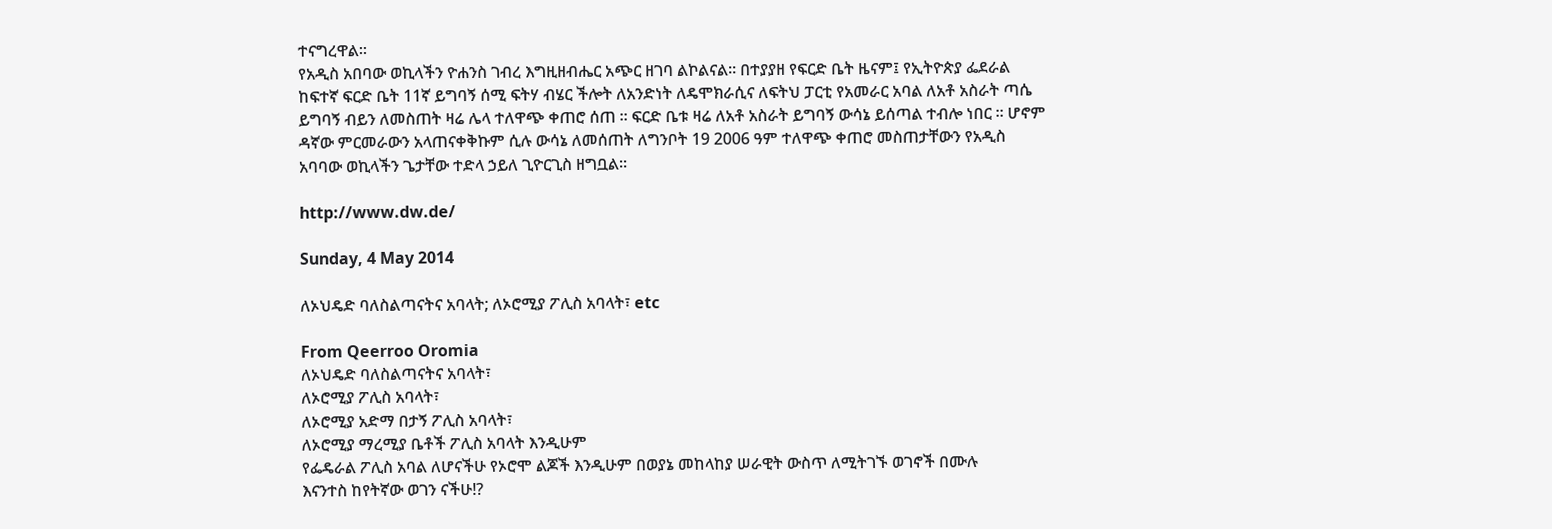ተናግረዋል።
የአዲስ አበባው ወኪላችን ዮሐንስ ገብረ እግዚዘብሔር አጭር ዘገባ ልኮልናል። በተያያዘ የፍርድ ቤት ዜናም፤ የኢትዮጵያ ፌደራል ከፍተኛ ፍርድ ቤት 11ኛ ይግባኝ ሰሚ ፍትሃ ብሄር ችሎት ለአንድነት ለዴሞክራሲና ለፍትህ ፓርቲ የአመራር አባል ለአቶ አስራት ጣሴ ይግባኝ ብይን ለመስጠት ዛሬ ሌላ ተለዋጭ ቀጠሮ ሰጠ ። ፍርድ ቤቱ ዛሬ ለአቶ አስራት ይግባኝ ውሳኔ ይሰጣል ተብሎ ነበር ። ሆኖም ዳኛው ምርመራውን አላጠናቀቅኩም ሲሉ ውሳኔ ለመሰጠት ለግንቦት 19 2006 ዓም ተለዋጭ ቀጠሮ መስጠታቸውን የአዲስ አባባው ወኪላችን ጌታቸው ተድላ ኃይለ ጊዮርጊስ ዘግቧል።

http://www.dw.de/

Sunday, 4 May 2014

ለኦህዴድ ባለስልጣናትና አባላት; ለኦሮሚያ ፖሊስ አባላት፣ etc

From Qeerroo Oromia
ለኦህዴድ ባለስልጣናትና አባላት፣
ለኦሮሚያ ፖሊስ አባላት፣
ለኦሮሚያ አድማ በታኝ ፖሊስ አባላት፣
ለኦሮሚያ ማረሚያ ቤቶች ፖሊስ አባላት እንዲሁም
የፌዴራል ፖሊስ አባል ለሆናችሁ የኦሮሞ ልጆች እንዲሁም በወያኔ መከላከያ ሠራዊት ውስጥ ለሚትገኙ ወገኖች በሙሉ
እናንተስ ከየትኛው ወገን ናችሁ!?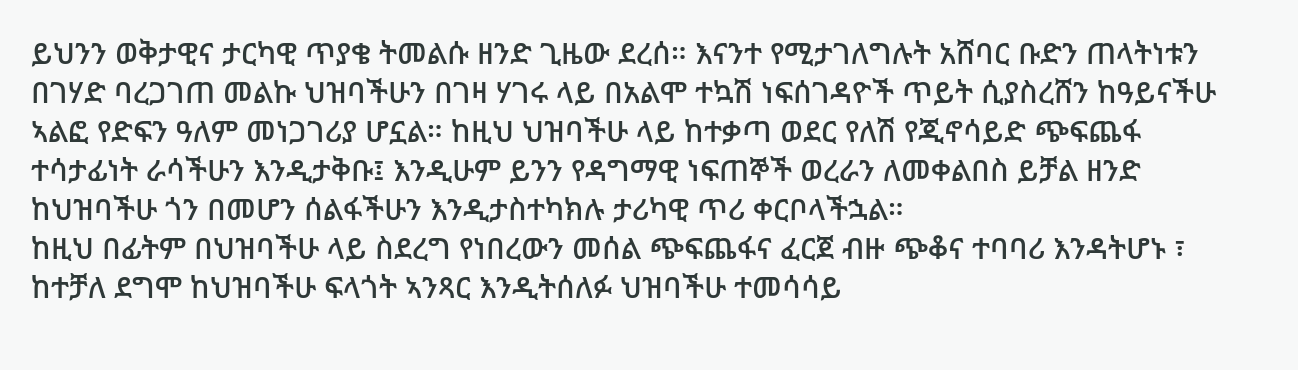ይህንን ወቅታዊና ታርካዊ ጥያቄ ትመልሱ ዘንድ ጊዜው ደረሰ። እናንተ የሚታገለግሉት አሸባር ቡድን ጠላትነቱን በገሃድ ባረጋገጠ መልኩ ህዝባችሁን በገዛ ሃገሩ ላይ በአልሞ ተኳሽ ነፍሰገዳዮች ጥይት ሲያስረሸን ከዓይናችሁ ኣልፎ የድፍን ዓለም መነጋገሪያ ሆኗል። ከዚህ ህዝባችሁ ላይ ከተቃጣ ወደር የለሽ የጂኖሳይድ ጭፍጨፋ ተሳታፊነት ራሳችሁን እንዲታቅቡ፤ እንዲሁም ይንን የዳግማዊ ነፍጠኞች ወረራን ለመቀልበስ ይቻል ዘንድ ከህዝባችሁ ጎን በመሆን ሰልፋችሁን እንዲታስተካክሉ ታሪካዊ ጥሪ ቀርቦላችኋል።
ከዚህ በፊትም በህዝባችሁ ላይ ስደረግ የነበረውን መሰል ጭፍጨፋና ፈርጀ ብዙ ጭቆና ተባባሪ እንዳትሆኑ ፣ ከተቻለ ደግሞ ከህዝባችሁ ፍላጎት ኣንጻር እንዲትሰለፉ ህዝባችሁ ተመሳሳይ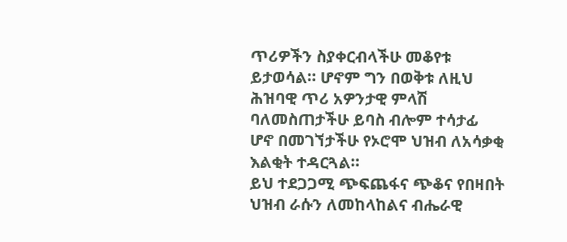ጥሪዎችን ስያቀርብላችሁ መቆየቱ ይታወሳል። ሆኖም ግን በወቅቱ ለዚህ ሕዝባዊ ጥሪ አዎንታዊ ምላሽ ባለመስጠታችሁ ይባስ ብሎም ተሳታፊ ሆኖ በመገኘታችሁ የኦሮሞ ህዝብ ለአሳቃቂ እልቂት ተዳርጓል።
ይህ ተደጋጋሚ ጭፍጨፋና ጭቆና የበዛበት ህዝብ ራሱን ለመከላከልና ብሔራዊ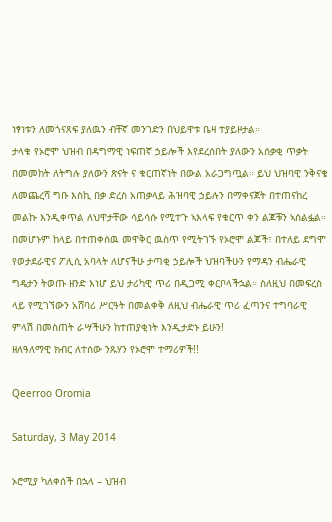ነፃነቱን ለመጎናጸፍ ያለዉን ብቸኛ መንገድን በህይዋቱ ቤዛ ተያይዞታል።
ታላቁ የኦሮሞ ህዝብ በዳግማዊ ነፍጠኛ ኃይሎች እየደረሰበት ያለውን አሰቃቂ ጥቃት በመመከት ለትግሉ ያለውን ጽናት ና ቁርጠኛነት በውል አራጋግጧል። ይህ ህዝባዊ ንቅናቄ ለመጨረሻ ግቡ እስኪ በቃ ድረስ አጠቃላይ ሕዝባዊ ኃይሉን በማቀናጀት በተጠናከረ መልኩ እንዲቀጥል ለህዋታቸው ሳይሳሱ የሚተጉ ኣእላፍ የቁርጥ ቀን ልጆቹን ኣሰልፏል።
በመሆኑም ከላይ በተጠቀሰዉ መዋቅር ዉስጥ የሚትገኙ የኦሮሞ ልጆች፣ በተለይ ደግሞ የወታደራዊና ፖሊሲ አባላት ለሆናችሁ ታጣቂ ኃይሎች ህዝባችሁን የማዳን ብሔራዊ ግዴታን ትወጡ ዘንድ እነሆ ይህ ታሪካዊ ጥሪ በዲጋሚ ቀርቦላችኋል። ስለዚህ በመፍረስ ላይ የሚገኘውን አሸባሪ ሥርዓት በመልቀቅ ለዚህ ብሔራዊ ጥሪ ፈጣንና ተግባራዊ ምላሽ በመስጠት ራሣችሁን ከተጠያቂነት እንዲታድኑ ይሁን!
ዘለዓለማዊ ክብር ለተሰው ንጹሃን የኦሮሞ ተማሪዎች!!

Qeerroo Oromia

Saturday, 3 May 2014

ኦሮሚያ ካለቀሰች በኋላ – ህዝብ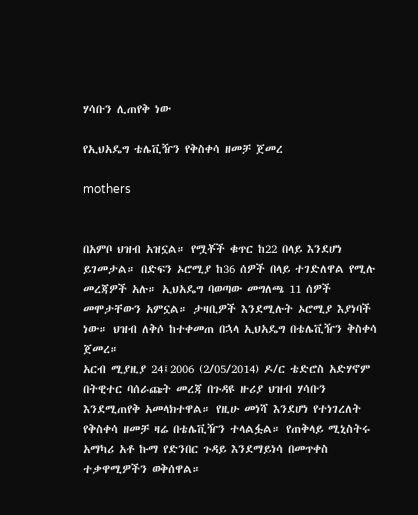ሃሳቡን ሊጠየቅ ነው

የኢህአዴግ ቴሌቪዥን የቅስቀሳ ዘመቻ ጀመረ

mothers


በአምቦ ህዝብ አዝኗል። የሟቾች ቁጥር ከ22 በላይ እንደሆነ ይገመታል። በድፍን ኦሮሚያ ከ36 ሰዎች በላይ ተገድለዋል የሚሉ መረጃዎች አሉ። ኢህአዴግ ባወጣው መግለጫ 11 ሰዎች መሞታቸውን አምኗል። ታዛቢዎች እንደሚሉት ኦሮሚያ እያነባች ነው። ህዝብ ለቅሶ ከተቀመጠ በኋላ ኢህአዴግ በቴሌቪዥን ቅስቀሳ ጀመረ።
አርብ ሚያዚያ 24፤2006 (2/05/2014) ዶ/ር ቴድሮስ አድሃኖም በትዊተር ባሰራጩት መረጃ በጉዳዩ ዙሪያ ህዝብ ሃሳቡን እንደሚጠየቅ አመላክተዋል። የዚሁ መነሻ እንደሆነ የተነገረለት የቅስቀሳ ዘመቻ ዛሬ በቴሌቪዥን ተላልፏል። የጠቅላይ ሚኒስትሩ አማካሪ አቶ ኩማ የድንበር ጉዳይ እንደማይነሳ በመጥቀስ ተቃዋሚዎችን ወቅሰዋል።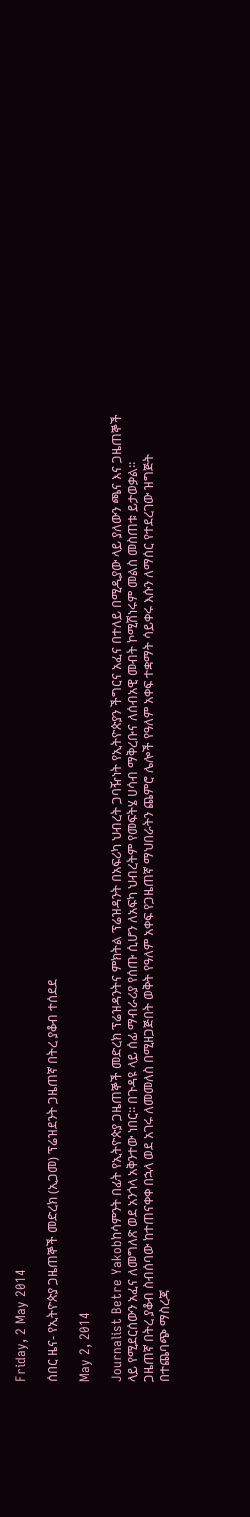Friday, 2 May 2014

ሰበር ዜና- የኢትዮጵያ ጋዜጠኞች መድረክ (ኢጋመ) ፕሬዝደንት ጋዜጠኛ በትረ ያቆብ ተሰደደ

May 2, 2014

Journalist Betre Yakobከሳምንት በፊት የኢትዮጵያ ጋዜጠኞች መድረክ ፕሬዝዳንትና ምክትል ፕሬዝዳንት በአፍሪካ ህብረት ጋባዥነት የኢትዮጵያን ችግርና አፈና በተለይ በሚዲያው ላይ ያለውን ጫና እና ጋዜጠኞች ላይ የሚደርሰውን አፈና ለመግለጽ ወደ አንጎላ አቅንተው ነበር፡፡ በጉዳዩ ላይ ሰፊ ማብራሪያ የሰጡ ሲሆን ለአፍካ ህብረትም የመፍትሄ ሀሳብ ማቅረቡና ለሰብአዊ መብት ኮሚሽነሩም መልስ መስጠቱ ይታወቃል፡፡
ጋዜጠኛ በትረ ያቆብ ስብሰባው ከተጠናቀቀ በኋላ ወደ አገሩ ለመመለስ በሚዘጋጅበት ወቅት የዓለም አቀፍ የጋዜጠኛ ማህበራትን ጨምሮ ሌሎች የዓለም አቀፍ ተቋማት ሳይቀሩ እሱን ለማሰር የተደረገው ዝግጅት በተጨባጭ ማስረጃ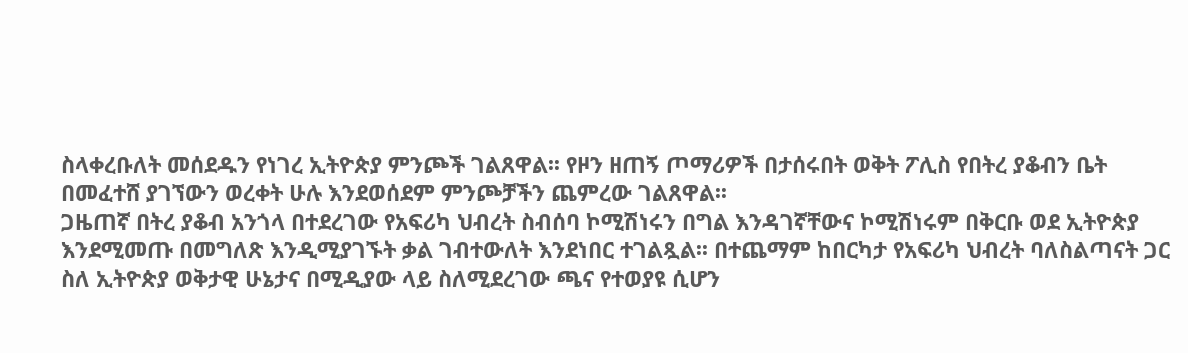ስላቀረቡለት መሰደዱን የነገረ ኢትዮጵያ ምንጮች ገልጸዋል፡፡ የዞን ዘጠኝ ጦማሪዎች በታሰሩበት ወቅት ፖሊስ የበትረ ያቆብን ቤት በመፈተሸ ያገኘውን ወረቀት ሁሉ እንደወሰደም ምንጮቻችን ጨምረው ገልጸዋል፡፡
ጋዜጠኛ በትረ ያቆብ አንጎላ በተደረገው የአፍሪካ ህብረት ስብሰባ ኮሚሽነሩን በግል እንዳገኛቸውና ኮሚሽነሩም በቅርቡ ወደ ኢትዮጵያ እንደሚመጡ በመግለጽ እንዲሚያገኙት ቃል ገብተውለት እንደነበር ተገልጿል፡፡ በተጨማም ከበርካታ የአፍሪካ ህብረት ባለስልጣናት ጋር ስለ ኢትዮጵያ ወቅታዊ ሁኔታና በሚዲያው ላይ ስለሚደረገው ጫና የተወያዩ ሲሆን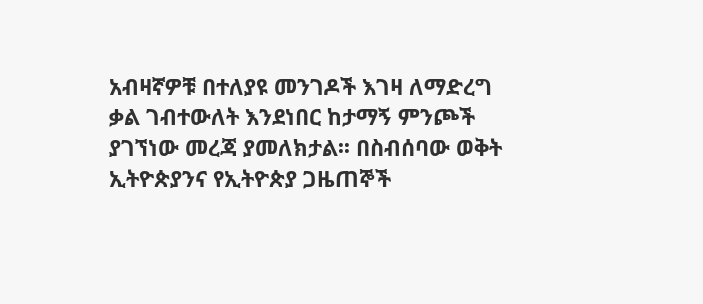አብዛኛዎቹ በተለያዩ መንገዶች እገዛ ለማድረግ ቃል ገብተውለት እንደነበር ከታማኝ ምንጮች ያገኘነው መረጃ ያመለክታል፡፡ በስብሰባው ወቅት ኢትዮጵያንና የኢትዮጵያ ጋዜጠኞች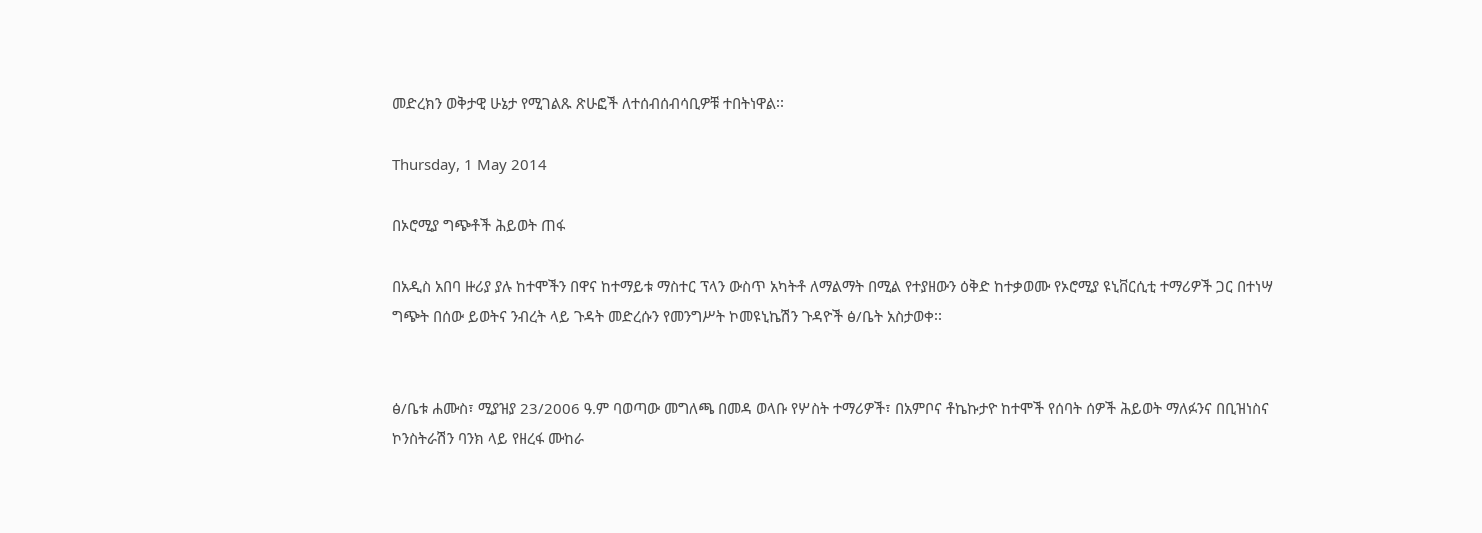መድረክን ወቅታዊ ሁኔታ የሚገልጹ ጽሁፎች ለተሰብሰብሳቢዎቹ ተበትነዋል፡፡

Thursday, 1 May 2014

በኦሮሚያ ግጭቶች ሕይወት ጠፋ

በአዲስ አበባ ዙሪያ ያሉ ከተሞችን በዋና ከተማይቱ ማስተር ፕላን ውስጥ አካትቶ ለማልማት በሚል የተያዘውን ዕቅድ ከተቃወሙ የኦሮሚያ ዩኒቨርሲቲ ተማሪዎች ጋር በተነሣ ግጭት በሰው ይወትና ንብረት ላይ ጉዳት መድረሱን የመንግሥት ኮመዩኒኬሽን ጉዳዮች ፅ/ቤት አስታወቀ፡፡


ፅ/ቤቱ ሐሙስ፣ ሚያዝያ 23/2006 ዓ.ም ባወጣው መግለጫ በመዳ ወላቡ የሦስት ተማሪዎች፣ በአምቦና ቶኬኩታዮ ከተሞች የሰባት ሰዎች ሕይወት ማለፉንና በቢዝነስና ኮንስትራሽን ባንክ ላይ የዘረፋ ሙከራ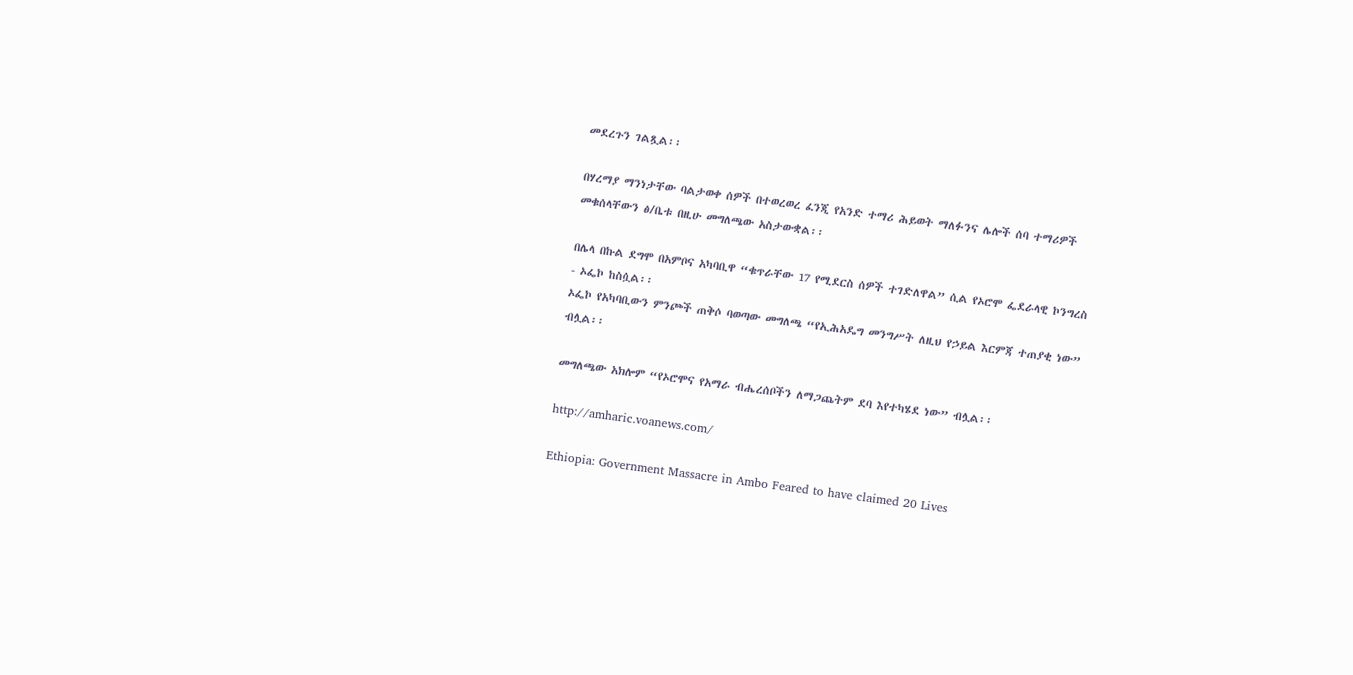መደረጉን ገልጿል፡፡

በሃረማያ ማንነታቸው ባልታወቀ ሰዎች በተወረወረ ፈንጂ የአንድ ተማሪ ሕይወት ማለፉንና ሌሎች ሰባ ተማሪዎች መቁሰላቸውን ፅ/ቤቱ በዚሁ መግለጫው አስታውቋል፡፡

በሌላ በኩል ደግሞ በአምቦና አካባቢዋ “ቁጥራቸው 17 የሚደርስ ሰዎች ተገድለዋል” ሲል የኦሮሞ ፌደራላዊ ኮንግረስ - ኦፌኮ ከስሷል፡፡
ኦፌኮ የአካባቢውን ምንጮች ጠቅሶ ባወጣው መግለጫ “የኢሕአዴግ መንግሥት ለዚህ የኃይል እርምጃ ተጠያቂ ነው” ብሏል፡፡

መግለጫው አክሎም “የኦሮሞና የአማራ ብሔረሰቦችን ለማጋጨትም ደባ እየተካሄደ ነው” ብሏል፡፡

http://amharic.voanews.com/

Ethiopia: Government Massacre in Ambo Feared to have claimed 20 Lives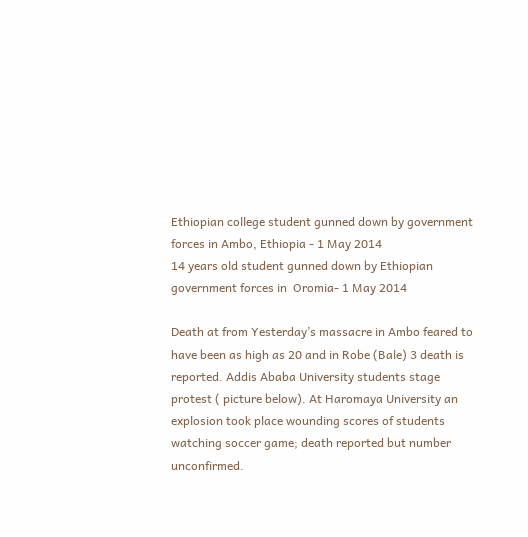Ethiopian college student gunned down by government forces in Ambo, Ethiopia - 1 May 2014
14 years old student gunned down by Ethiopian government forces in  Oromia- 1 May 2014

Death at from Yesterday’s massacre in Ambo feared to have been as high as 20 and in Robe (Bale) 3 death is reported. Addis Ababa University students stage protest ( picture below). At Haromaya University an explosion took place wounding scores of students watching soccer game; death reported but number unconfirmed.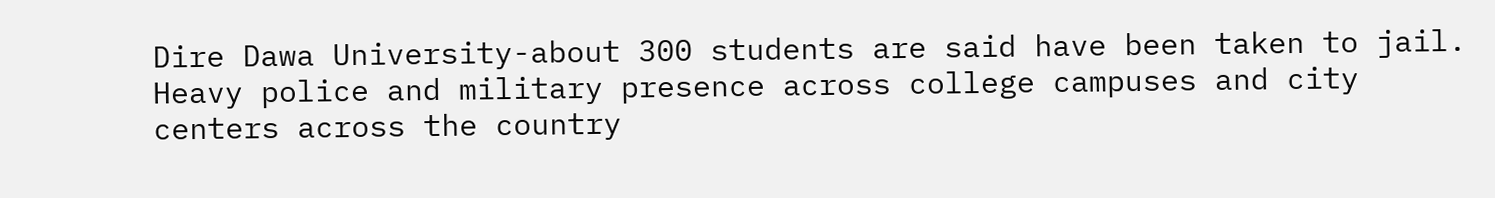Dire Dawa University-about 300 students are said have been taken to jail. Heavy police and military presence across college campuses and city centers across the country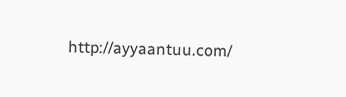http://ayyaantuu.com/